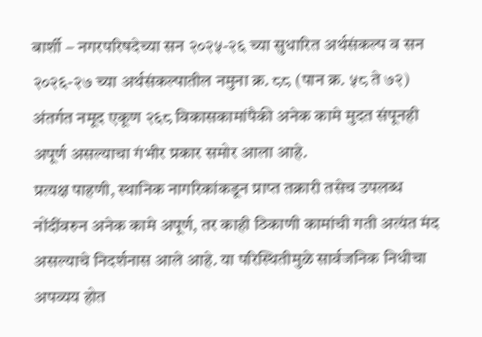बार्शी – नगरपरिषदेच्या सन २०२५-२६ च्या सुधारित अर्थसंकल्प व सन २०२६-२७ च्या अर्थसंकल्पातील नमुना क्र. ८८ (पान क्र. ५८ ते ७२) अंतर्गत नमूद एकूण २६८ विकासकामांपैकी अनेक कामे मुदत संपूनही अपूर्ण असल्याचा गंभीर प्रकार समोर आला आहे.
प्रत्यक्ष पाहणी, स्थानिक नागरिकांकडून प्राप्त तक्रारी तसेच उपलब्ध नोंदींवरुन अनेक कामे अपूर्ण, तर काही ठिकाणी कामांची गती अत्यंत मंद असल्याचे निदर्शनास आले आहे. या परिस्थितीमुळे सार्वजनिक निधीचा अपव्यय होत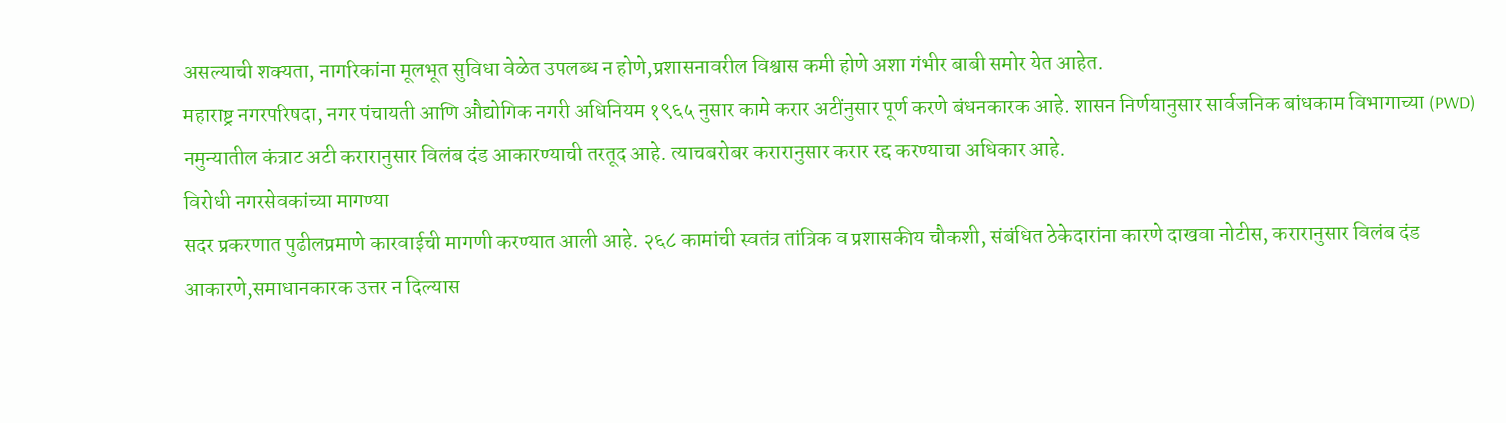असल्याची शक्यता, नागरिकांना मूलभूत सुविधा वेळेत उपलब्ध न होणे,प्रशासनावरील विश्वास कमी होणे अशा गंभीर बाबी समोर येत आहेत.
महाराष्ट्र नगरपरिषदा, नगर पंचायती आणि औद्योगिक नगरी अधिनियम १९६५ नुसार कामे करार अटींनुसार पूर्ण करणे बंधनकारक आहे. शासन निर्णयानुसार सार्वजनिक बांधकाम विभागाच्या (PWD) नमुन्यातील कंत्राट अटी करारानुसार विलंब दंड आकारण्याची तरतूद आहे. त्याचबरोबर करारानुसार करार रद्द करण्याचा अधिकार आहे.
विरोधी नगरसेवकांच्या मागण्या
सदर प्रकरणात पुढीलप्रमाणे कारवाईची मागणी करण्यात आली आहे. २६८ कामांची स्वतंत्र तांत्रिक व प्रशासकीय चौकशी, संबंधित ठेकेदारांना कारणे दाखवा नोटीस, करारानुसार विलंब दंड आकारणे,समाधानकारक उत्तर न दिल्यास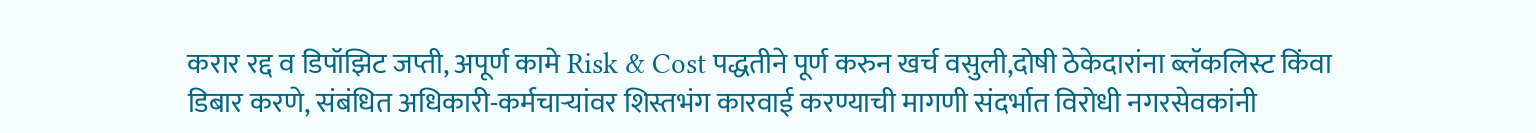करार रद्द व डिपॉझिट जप्ती, अपूर्ण कामे Risk & Cost पद्धतीने पूर्ण करुन खर्च वसुली,दोषी ठेकेदारांना ब्लॅकलिस्ट किंवा डिबार करणे, संबंधित अधिकारी-कर्मचाऱ्यांवर शिस्तभंग कारवाई करण्याची मागणी संदर्भात विरोधी नगरसेवकांनी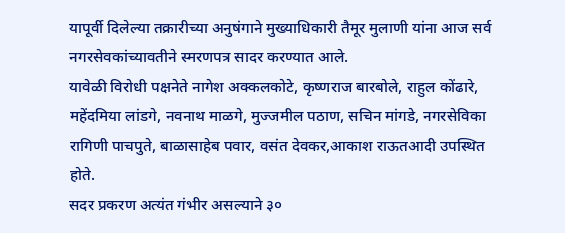यापूर्वी दिलेल्या तक्रारीच्या अनुषंगाने मुख्याधिकारी तैमूर मुलाणी यांना आज सर्व नगरसेवकांच्यावतीने स्मरणपत्र सादर करण्यात आले.
यावेळी विरोधी पक्षनेते नागेश अक्कलकोटे, कृष्णराज बारबोले, राहुल कोंढारे, महेंदमिया लांडगे, नवनाथ माळगे, मुज्जमील पठाण, सचिन मांगडे, नगरसेविका रागिणी पाचपुते, बाळासाहेब पवार, वसंत देवकर,आकाश राऊतआदी उपस्थित होते.
सदर प्रकरण अत्यंत गंभीर असल्याने ३०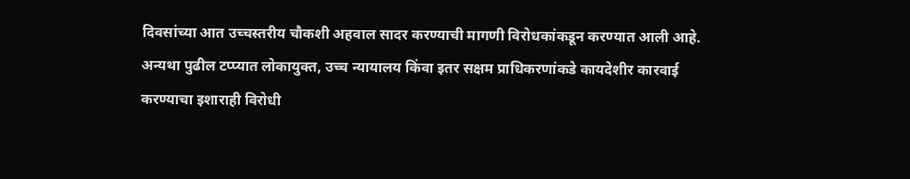दिवसांच्या आत उच्चस्तरीय चौकशी अहवाल सादर करण्याची मागणी विरोधकांकडून करण्यात आली आहे. अन्यथा पुढील टप्प्यात लोकायुक्त, उच्च न्यायालय किंवा इतर सक्षम प्राधिकरणांकडे कायदेशीर कारवाई करण्याचा इशाराही विरोधी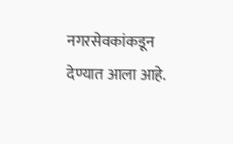नगरसेवकांकडून देण्यात आला आहे.